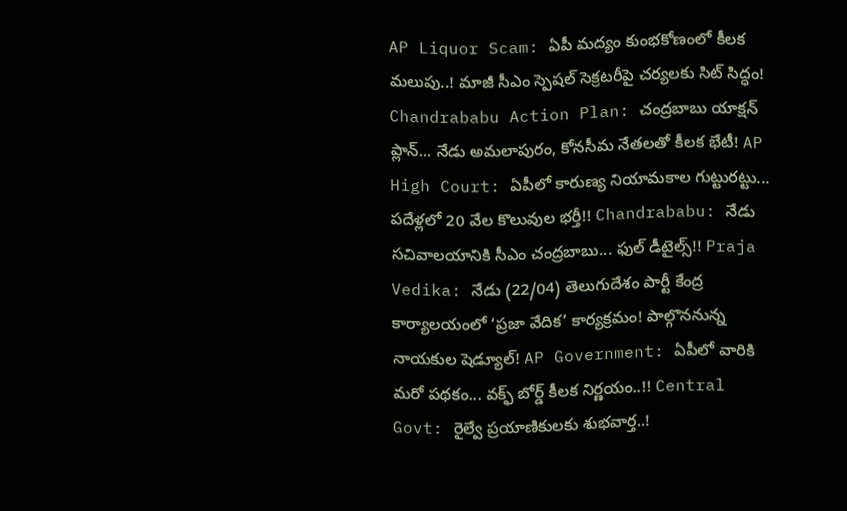AP Liquor Scam: ఏపీ మద్యం కుంభకోణంలో కీలక మలుపు..! మాజీ సీఎం స్పెషల్ సెక్రటరీపై చర్యలకు సిట్ సిద్ధం! Chandrababu Action Plan: చంద్రబాబు యాక్షన్ ప్లాన్... నేడు అమలాపురం, కోనసీమ నేతలతో కీలక భేటీ! AP High Court: ఏపీలో కారుణ్య నియామకాల గుట్టురట్టు... పదేళ్లలో 20 వేల కొలువుల భర్తీ!! Chandrababu: నేడు సచివాలయానికి సీఎం చంద్రబాబు... ఫుల్ డీటైల్స్!! Praja Vedika: నేడు (22/04) తెలుగుదేశం పార్టీ కేంద్ర కార్యాలయంలో ‘ప్రజా వేదిక’ కార్యక్రమం! పాల్గొననున్న నాయకుల షెడ్యూల్! AP Government: ఏపీలో వారికి మరో పథకం... వక్ఫ్ బోర్డ్ కీలక నిర్ణయం..!! Central Govt: రైల్వే ప్రయాణికులకు శుభవార్త..!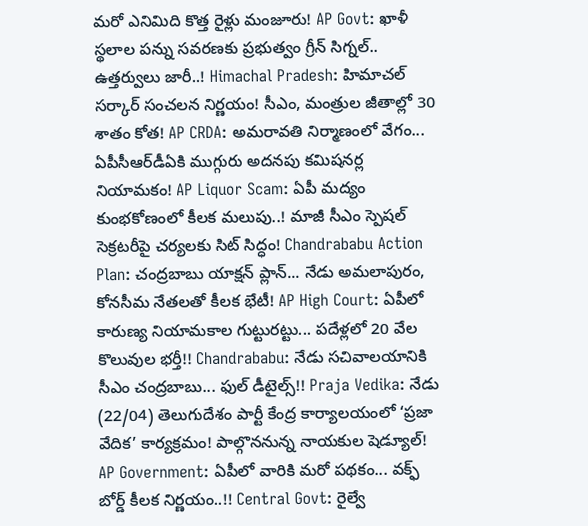మరో ఎనిమిది కొత్త రైళ్లు మంజూరు! AP Govt: ఖాళీ స్థలాల పన్ను సవరణకు ప్రభుత్వం గ్రీన్ సిగ్నల్.. ఉత్తర్వులు జారీ..! Himachal Pradesh: హిమాచల్ సర్కార్ సంచలన నిర్ణయం! సీఎం, మంత్రుల జీతాల్లో 30 శాతం కోత! AP CRDA: అమరావతి నిర్మాణంలో వేగం... ఏపీసీఆర్‌డీఏకి ముగ్గురు అదనపు కమిషనర్ల నియామకం! AP Liquor Scam: ఏపీ మద్యం కుంభకోణంలో కీలక మలుపు..! మాజీ సీఎం స్పెషల్ సెక్రటరీపై చర్యలకు సిట్ సిద్ధం! Chandrababu Action Plan: చంద్రబాబు యాక్షన్ ప్లాన్... నేడు అమలాపురం, కోనసీమ నేతలతో కీలక భేటీ! AP High Court: ఏపీలో కారుణ్య నియామకాల గుట్టురట్టు... పదేళ్లలో 20 వేల కొలువుల భర్తీ!! Chandrababu: నేడు సచివాలయానికి సీఎం చంద్రబాబు... ఫుల్ డీటైల్స్!! Praja Vedika: నేడు (22/04) తెలుగుదేశం పార్టీ కేంద్ర కార్యాలయంలో ‘ప్రజా వేదిక’ కార్యక్రమం! పాల్గొననున్న నాయకుల షెడ్యూల్! AP Government: ఏపీలో వారికి మరో పథకం... వక్ఫ్ బోర్డ్ కీలక నిర్ణయం..!! Central Govt: రైల్వే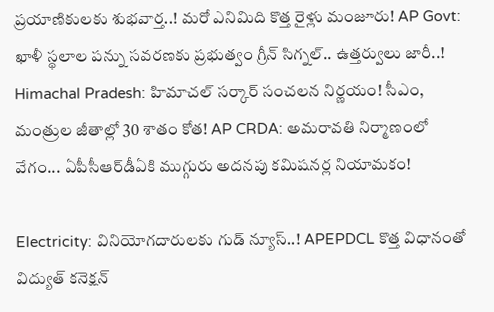ప్రయాణికులకు శుభవార్త..! మరో ఎనిమిది కొత్త రైళ్లు మంజూరు! AP Govt: ఖాళీ స్థలాల పన్ను సవరణకు ప్రభుత్వం గ్రీన్ సిగ్నల్.. ఉత్తర్వులు జారీ..! Himachal Pradesh: హిమాచల్ సర్కార్ సంచలన నిర్ణయం! సీఎం, మంత్రుల జీతాల్లో 30 శాతం కోత! AP CRDA: అమరావతి నిర్మాణంలో వేగం... ఏపీసీఆర్‌డీఏకి ముగ్గురు అదనపు కమిషనర్ల నియామకం!

Electricity: వినియోగదారులకు గుడ్ న్యూస్..! APEPDCL కొత్త విధానంతో విద్యుత్ కనెక్షన్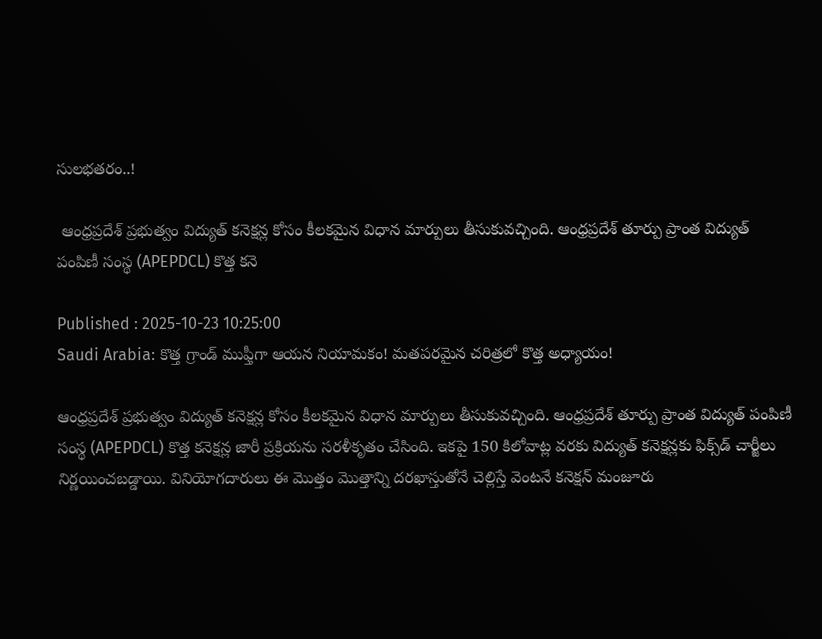సులభతరం..!

 ఆంధ్రప్రదేశ్ ప్రభుత్వం విద్యుత్ కనెక్షన్ల కోసం కీలకమైన విధాన మార్పులు తీసుకువచ్చింది. ఆంధ్రప్రదేశ్ తూర్పు ప్రాంత విద్యుత్ పంపిణీ సంస్థ (APEPDCL) కొత్త కనె

Published : 2025-10-23 10:25:00
Saudi Arabia: కొత్త గ్రాండ్ ముఫ్తీగా ఆయన నియామకం! మతపరమైన చరిత్రలో కొత్త అధ్యాయం!

ఆంధ్రప్రదేశ్ ప్రభుత్వం విద్యుత్ కనెక్షన్ల కోసం కీలకమైన విధాన మార్పులు తీసుకువచ్చింది. ఆంధ్రప్రదేశ్ తూర్పు ప్రాంత విద్యుత్ పంపిణీ సంస్థ (APEPDCL) కొత్త కనెక్షన్ల జారీ ప్రక్రియను సరళీకృతం చేసింది. ఇకపై 150 కిలోవాట్ల వరకు విద్యుత్ కనెక్షన్లకు ఫిక్స్‌డ్‌ చార్జీలు నిర్ణయించబడ్డాయి. వినియోగదారులు ఈ మొత్తం మొత్తాన్ని దరఖాస్తుతోనే చెల్లిస్తే వెంటనే కనెక్షన్ మంజూరు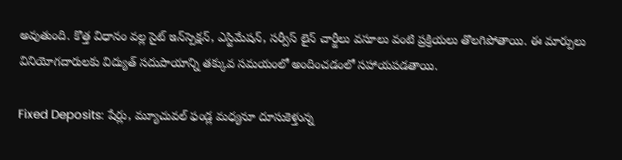అవుతుంది. కొత్త విధానం వల్ల సైట్ ఇన్‌స్పెక్షన్, ఎస్టిమేషన్, సర్వీస్ లైన్ చార్జీలు వసూలు వంటి ప్రక్రియలు తొలగిపోతాయి. ఈ మార్పులు వినియోగదారులకు విద్యుత్ సదుపాయాన్ని తక్కువ సమయంలో అందించడంలో సహాయపడతాయి.

Fixed Deposits: షేర్లు, మ్యూచువల్‌ ఫండ్ల మధ్యనూ దూసుకెళ్తున్న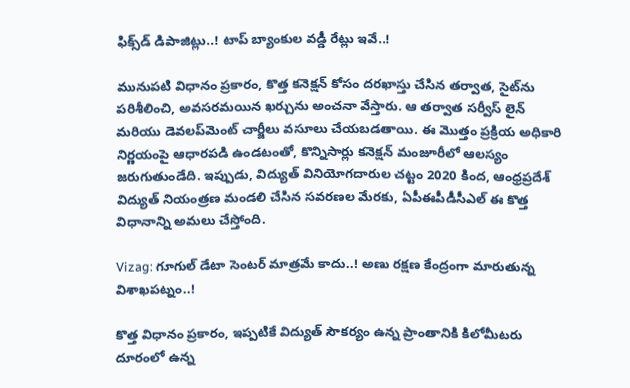ఫిక్స్‌డ్‌ డిపాజిట్లు..! టాప్‌ బ్యాంకుల వడ్డీ రేట్లు ఇవే..!

మునుపటి విధానం ప్రకారం, కొత్త కనెక్షన్ కోసం దరఖాస్తు చేసిన తర్వాత, సైట్‌ను పరిశీలించి, అవసరమయిన ఖర్చును అంచనా వేస్తారు. ఆ తర్వాత సర్వీస్ లైన్ మరియు డెవలప్‌మెంట్ చార్జీలు వసూలు చేయబడతాయి. ఈ మొత్తం ప్రక్రియ అధికారి నిర్ణయంపై ఆధారపడి ఉండటంతో, కొన్నిసార్లు కనెక్షన్ మంజూరీలో ఆలస్యం జరుగుతుండేది. ఇప్పుడు, విద్యుత్ వినియోగదారుల చట్టం 2020 కింద, ఆంధ్రప్రదేశ్ విద్యుత్ నియంత్రణ మండలి చేసిన సవరణల మేరకు, ఏపీఈపీడీసీఎల్ ఈ కొత్త విధానాన్ని అమలు చేస్తోంది.

Vizag: గూగుల్‌ డేటా సెంటర్‌ మాత్రమే కాదు..! అణు రక్షణ కేంద్రంగా మారుతున్న విశాఖపట్నం..!

కొత్త విధానం ప్రకారం, ఇప్పటికే విద్యుత్ సౌకర్యం ఉన్న ప్రాంతానికి కిలోమీటరు దూరంలో ఉన్న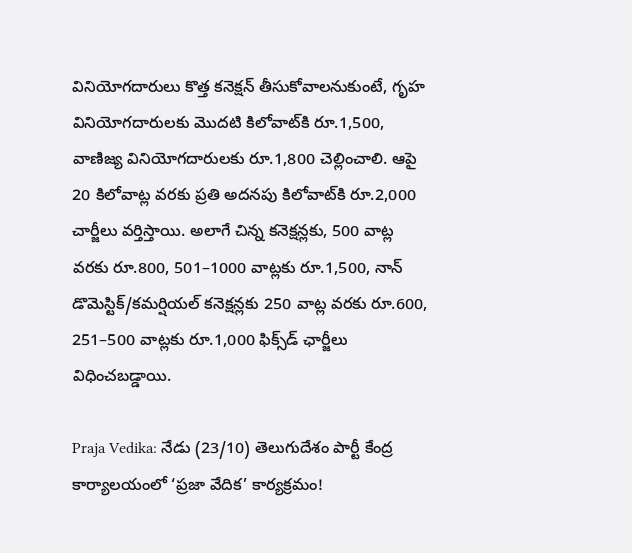వినియోగదారులు కొత్త కనెక్షన్ తీసుకోవాలనుకుంటే, గృహ వినియోగదారులకు మొదటి కిలోవాట్‌కి రూ.1,500, వాణిజ్య వినియోగదారులకు రూ.1,800 చెల్లించాలి. ఆపై 20 కిలోవాట్ల వరకు ప్రతి అదనపు కిలోవాట్‌కి రూ.2,000 చార్జీలు వర్తిస్తాయి. అలాగే చిన్న కనెక్షన్లకు, 500 వాట్ల వరకు రూ.800, 501–1000 వాట్లకు రూ.1,500, నాన్ డొమెస్టిక్/కమర్షియల్‌ కనెక్షన్లకు 250 వాట్ల వరకు రూ.600, 251–500 వాట్లకు రూ.1,000 ఫిక్స్‌డ్‌ ఛార్జీలు విధించబడ్డాయి.

Praja Vedika: నేడు (23/10) తెలుగుదేశం పార్టీ కేంద్ర కార్యాలయంలో ‘ప్రజా వేదిక’ కార్యక్రమం!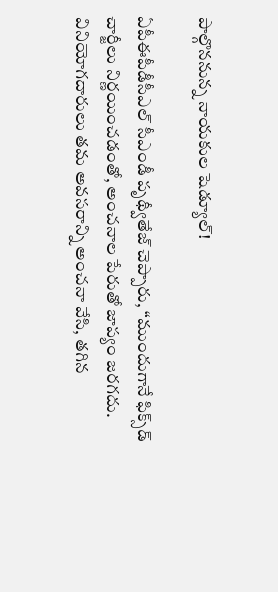పాల్గొననున్న నాయకుల షెడ్యూల్!

ఏపీఈపీడీసీఎల్‌ సీఎండీ పృథ్వీతేజ్ చెప్పారు, “ముందుగానే ఫిక్స్‌డ్‌ చార్జీలు నిర్ణయించడంతో, అంచనాల పేరుతో జాప్యం జరగదు. వినియోగదారులు తమ అవసరాన్ని అంచనా వేసి, తగిన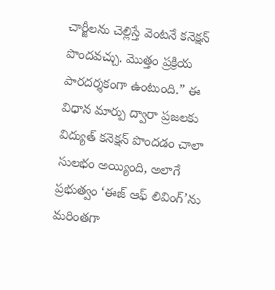చార్జీలను చెల్లిస్తే వెంటనే కనెక్షన్‌ పొందవచ్చు. మొత్తం ప్రక్రియ పారదర్శకంగా ఉంటుంది.” ఈ విధాన మార్పు ద్వారా ప్రజలకు విద్యుత్ కనెక్షన్ పొందడం చాలా సులభం అయ్యింది, అలాగే ప్రభుత్వం ‘ఈజ్ ఆఫ్ లివింగ్’ను మరింతగా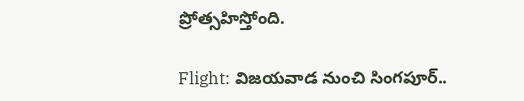ప్రోత్సహిస్తోంది.

Flight: విజయవాడ నుంచి సింగపూర్‌..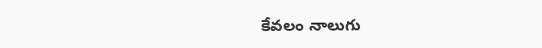కేవలం నాలుగు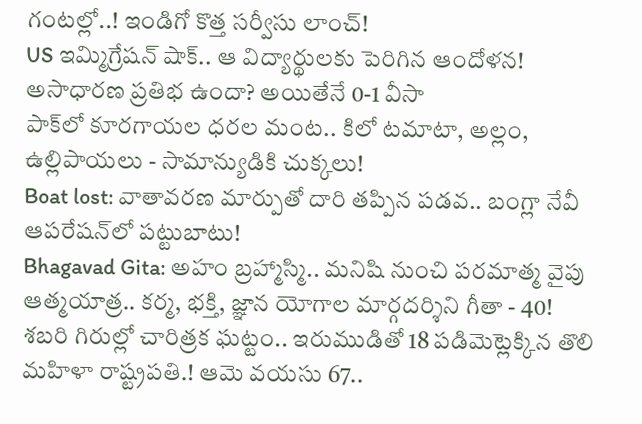గంటల్లో..! ఇండిగో కొత్త సర్వీసు లాంచ్‌!
US ఇమ్మిగ్రేషన్ షాక్.. ఆ విద్యార్థులకు పెరిగిన ఆందోళన! అసాధారణ ప్రతిభ ఉందా? అయితేనే 0-1 వీసా
పాక్‌లో కూరగాయల ధరల మంట.. కిలో టమాటా, అల్లం, ఉల్లిపాయలు - సామాన్యుడికి చుక్కలు!
Boat lost: వాతావరణ మార్పుతో దారి తప్పిన పడవ.. బంగ్లా నేవీ ఆపరేషన్‌లో పట్టుబాటు!
Bhagavad Gita: అహం బ్రహ్మాస్మి.. మనిషి నుంచి పరమాత్మ వైపు ఆత్మయాత్ర.. కర్మ, భక్తి, జ్ఞాన యోగాల మార్గదర్శిని గీతా - 40!
శబరి గిరుల్లో చారిత్రక ఘట్టం.. ఇరుముడితో 18 పడిమెట్లెక్కిన తొలి మహిళా రాష్ట్రపతి.! ఆమె వయసు 67..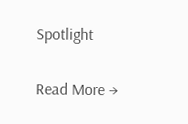Spotlight

Read More →